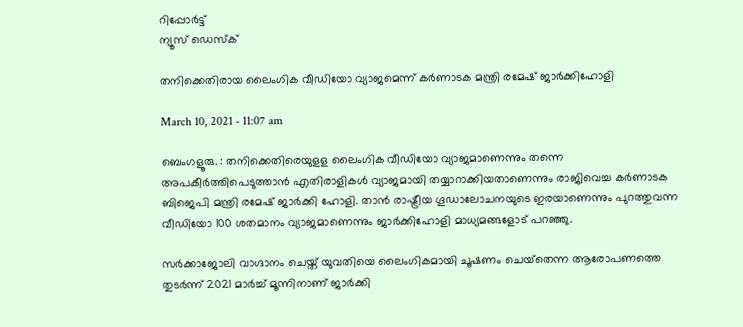റിപ്പോര്‍ട്ട്
ന്യൂസ് ഡെസ്ക്

തനിക്കെതിരായ ലൈംഗിക വീഡിയോ വ്യാജമെന്ന് കര്‍ണാടക മന്ത്രി രമേഷ് ജാര്‍ക്കിഹോളി

March 10, 2021 - 11:07 am

ബെംഗളൂരു. : തനിക്കെതിരെയുളള ലൈംഗിക വീഡിയോ വ്യാജമാണെന്നും തന്നെ അപകീര്‍ത്തിപെടുത്താന്‍ എതിരാളികള്‍ വ്യാജമായി തയ്യാറാക്കിയതാണെന്നും രാജിവെച്ച കര്‍ണാടക ബിജെപി മന്ത്രി രമേഷ് ജാര്‍ക്കി ഹോളി. താന്‍ രാഷ്ട്രീയ ഗൂഡാലോചനയുടെ ഇരയാണെന്നും പുറത്തുവന്ന വീഡിയോ 100 ശതമാനം വ്യാജമാണെന്നും ജാര്‍ക്കിഹോളി മാധ്യമങ്ങളോട് പറഞ്ഞു.

സര്‍ക്കാജോലി വാഗ്ദാനം ചെയ്ത് യുവതിയെ ലൈംഗികമായി ചൂഷണം ചെയ്‌തെന്ന ആരോപണത്തെ തുടര്‍ന്ന് 2021 മാര്‍ച്ച് മൂന്നിനാണ് ജാര്‍ക്കി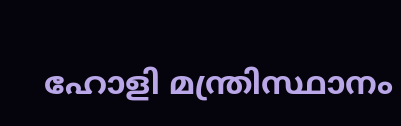ഹോളി മന്ത്രിസ്ഥാനം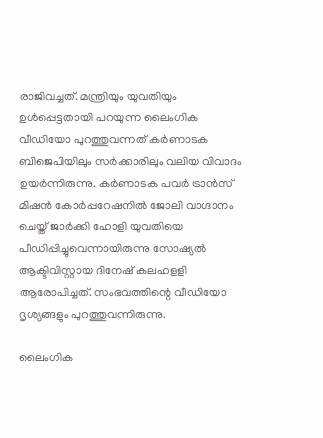രാജിവച്ചത്. മന്ത്രിയും യുവതിയും ഉള്‍പ്പെട്ടതായി പറയുന്ന ലൈംഗിക വീഡിയോ പുറത്തുവന്നത് കര്‍ണാടക ബിജെപിയിലും സര്‍ക്കാരിലും വലിയ വിവാദം ഉയര്‍ന്നിരുന്നു. കര്‍ണാടക പവര്‍ ട്രാന്‍സ് മിഷന്‍ കോര്‍പ്പറേഷനില്‍ ജോലി വാഗ്ദാനം ചെയ്ത് ജാര്‍ക്കി ഹോളി യുവതിയെ പീഡിപ്പിച്ചുവെന്നായിരുന്നു സോഷ്യല്‍ ആക്ടിവിസ്റ്റായ ദിനേഷ് കലഹളളി ആരോപിച്ചത്. സംഭവത്തിന്റെ വീഡിയോ ദൃശ്യങ്ങളും പുറത്തുവന്നിരുന്നു.

ലൈംഗിക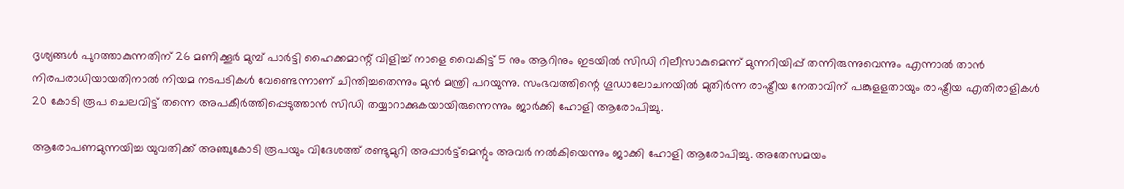ദൃശ്യങ്ങള്‍ പുറത്താകുന്നതിന് 26 മണിക്കൂര്‍ മുമ്പ് പാര്‍ട്ടി ഹൈക്കമാന്റ് വിളിച്ച് നാളെ വൈകിട്ട് 5 നും ആറിനും ഇടയില്‍ സിഡി റിലീസാകുമെന്ന് മുന്നറിയിപ്പ് തന്നിരുന്നുവെന്നും എന്നാല്‍ താന്‍ നിരപരാധിയായതിനാല്‍ നിയമ നടപടികള്‍ വേണ്ടെന്നാണ് ചിന്തിച്ചതെന്നും മുന്‍ മന്ത്രി പറയുന്നു. സംഭവത്തിന്റെ ഗൂഡാലോചനയില്‍ മുതിര്‍ന്ന രാഷ്ട്രീയ നേതാവിന് പങ്കുളളതായും രാഷ്ട്രീയ എതിരാളികള്‍ 20 കോടി രൂപ ചെലവിട്ട് തന്നെ അപകീര്‍ത്തിപ്പെടുത്താന്‍ സിഡി തയ്യാറാക്കുകയായിരുന്നെന്നും ജാര്‍ക്കി ഹോളി ആരോപിച്ചു.

ആരോപണമുന്നയിച്ച യുവതിക്ക് അഞ്ചുകോടി രൂപയും വിദേശത്ത് രണ്ടുമുറി അപ്പാര്‍ട്ട്‌മെന്റും അവര്‍ നല്‍കിയെന്നും ജാക്കി ഹോളി ആരോപിച്ചു. അതേസമയം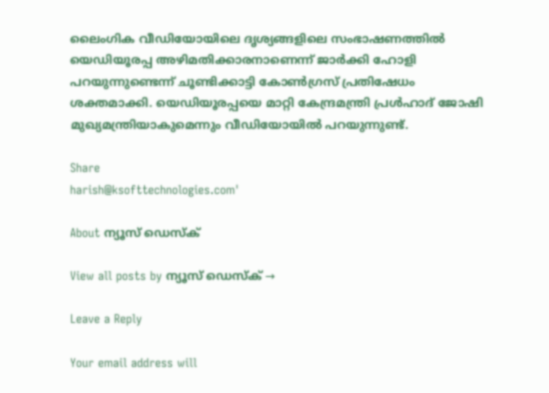ലൈംഗിക വീഡിയോയിലെ ദൃശ്യങ്ങളിലെ സംഭാഷണത്തില്‍ യെഡിയൂരപ്പ അഴിമതിക്കാരനാണെന്ന് ജാര്‍ക്കി ഹോളി പറയുന്നുണ്ടെന്ന് ചൂണ്ടിക്കാട്ടി കോണ്‍ഗ്രസ് പ്രതിഷേധം ശക്തമാക്കി. യെഡിയൂരപ്പയെ മാറ്റി കേന്ദ്രമന്ത്രി പ്രള്‍ഹാദ് ജോഷി മുഖ്യമന്ത്രിയാകുമെന്നും വീഡിയോയില്‍ പറയുന്നുണ്ട്.

Share
harish@ksofttechnologies.com'

About ന്യൂസ് ഡെസ്ക്

View all posts by ന്യൂസ് ഡെസ്ക് →

Leave a Reply

Your email address will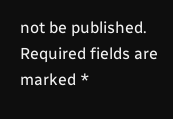not be published. Required fields are marked *